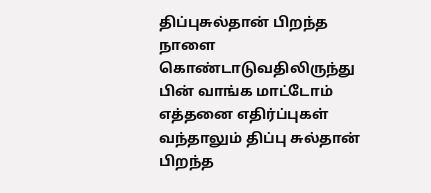திப்புசுல்தான் பிறந்த நாளை கொண்டாடுவதிலிருந்து பின் வாங்க மாட்டோம்
எத்தனை எதிர்ப்புகள் வந்தாலும் திப்பு சுல்தான் பிறந்த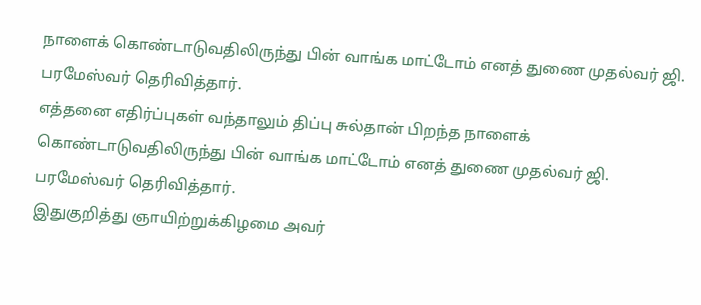நாளைக் கொண்டாடுவதிலிருந்து பின் வாங்க மாட்டோம் எனத் துணை முதல்வர் ஜி. பரமேஸ்வர் தெரிவித்தார்.
எத்தனை எதிர்ப்புகள் வந்தாலும் திப்பு சுல்தான் பிறந்த நாளைக் கொண்டாடுவதிலிருந்து பின் வாங்க மாட்டோம் எனத் துணை முதல்வர் ஜி. பரமேஸ்வர் தெரிவித்தார்.
இதுகுறித்து ஞாயிற்றுக்கிழமை அவர்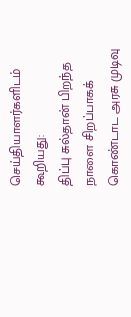செய்தியாளர்களிடம் கூறியது:
திப்பு சுல்தான் பிறந்த நாளை சிறப்பாகக் கொண்டாட அரசு முடிவு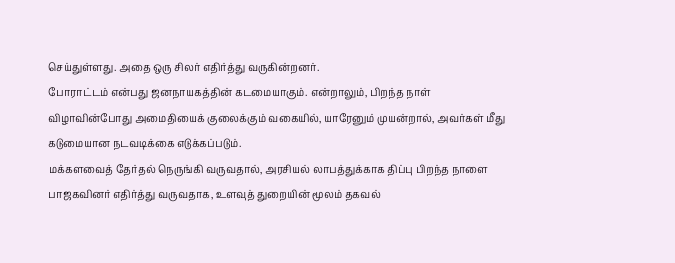செய்துள்ளது. அதை ஒரு சிலர் எதிர்த்து வருகின்றனர்.
போராட்டம் என்பது ஜனநாயகத்தின் கடமையாகும். என்றாலும், பிறந்த நாள் விழாவின்போது அமைதியைக் குலைக்கும் வகையில், யாரேனும் முயன்றால், அவர்கள் மீது கடுமையான நடவடிக்கை எடுக்கப்படும்.
மக்களவைத் தேர்தல் நெருங்கி வருவதால், அரசியல் லாபத்துக்காக திப்பு பிறந்த நாளை பாஜகவினர் எதிர்த்து வருவதாக, உளவுத் துறையின் மூலம் தகவல்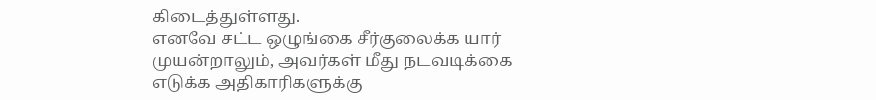கிடைத்துள்ளது.
எனவே சட்ட ஒழுங்கை சீர்குலைக்க யார் முயன்றாலும், அவர்கள் மீது நடவடிக்கை எடுக்க அதிகாரிகளுக்கு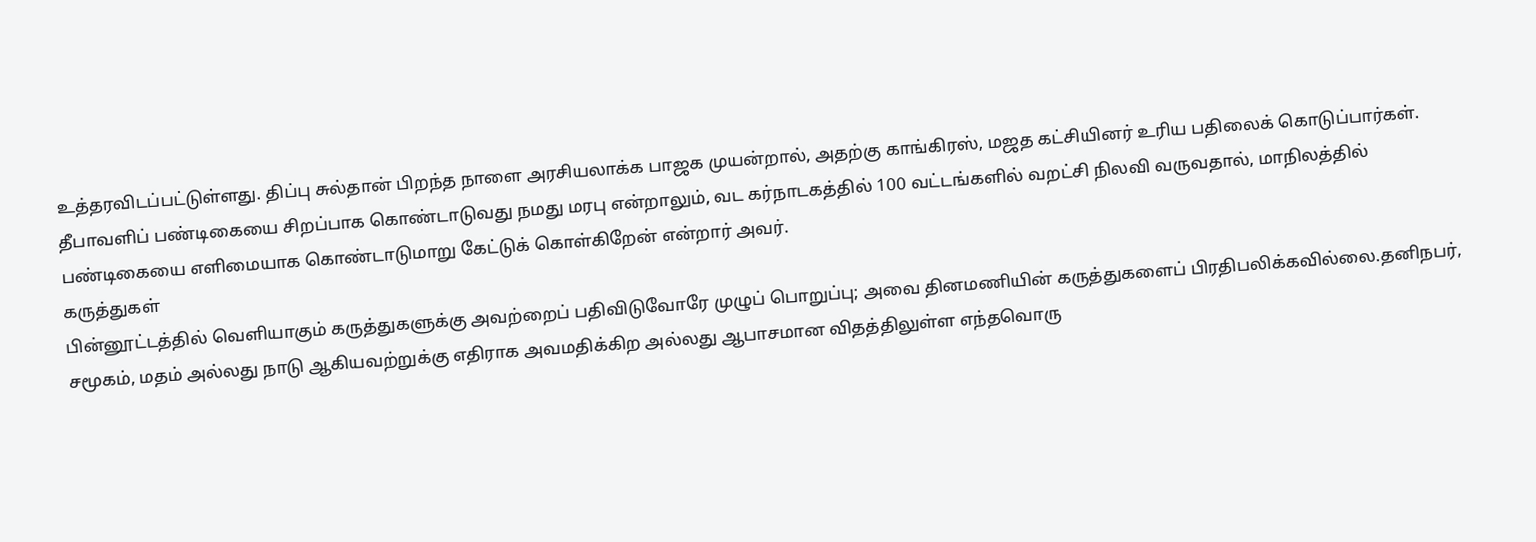உத்தரவிடப்பட்டுள்ளது. திப்பு சுல்தான் பிறந்த நாளை அரசியலாக்க பாஜக முயன்றால், அதற்கு காங்கிரஸ், மஜத கட்சியினர் உரிய பதிலைக் கொடுப்பார்கள். தீபாவளிப் பண்டிகையை சிறப்பாக கொண்டாடுவது நமது மரபு என்றாலும், வட கர்நாடகத்தில் 100 வட்டங்களில் வறட்சி நிலவி வருவதால், மாநிலத்தில் பண்டிகையை எளிமையாக கொண்டாடுமாறு கேட்டுக் கொள்கிறேன் என்றார் அவர்.
கருத்துகள்
பின்னூட்டத்தில் வெளியாகும் கருத்துகளுக்கு அவற்றைப் பதிவிடுவோரே முழுப் பொறுப்பு; அவை தினமணியின் கருத்துகளைப் பிரதிபலிக்கவில்லை.தனிநபர், சமூகம், மதம் அல்லது நாடு ஆகியவற்றுக்கு எதிராக அவமதிக்கிற அல்லது ஆபாசமான விதத்திலுள்ள எந்தவொரு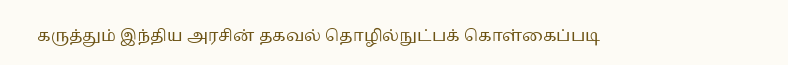கருத்தும் இந்திய அரசின் தகவல் தொழில்நுட்பக் கொள்கைப்படி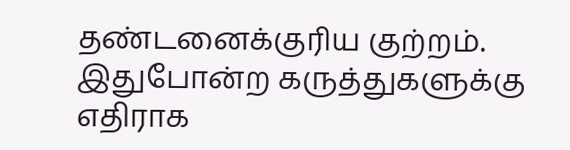தண்டனைக்குரிய குற்றம். இதுபோன்ற கருத்துகளுக்கு எதிராக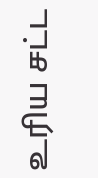உரிய சட்ட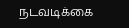நடவடிக்கை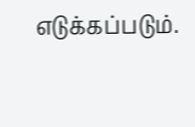எடுக்கப்படும்.